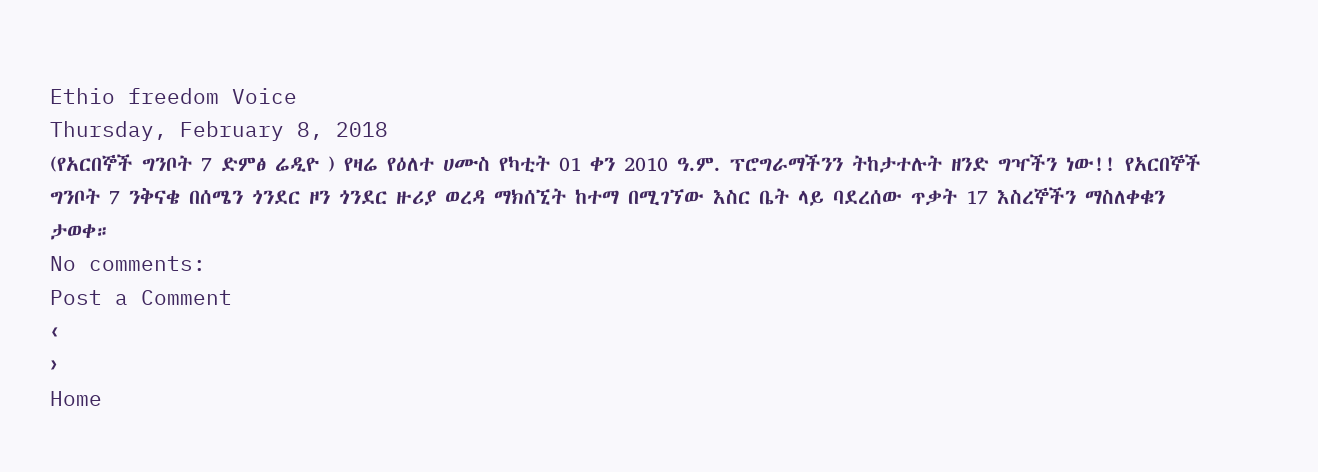Ethio freedom Voice
Thursday, February 8, 2018
(የአርበኞች ግንቦት 7 ድምፅ ሬዲዮ ) የዛሬ የዕለተ ሀሙስ የካቲት 01 ቀን 2010 ዓ.ም. ፕሮግራማችንን ትከታተሉት ዘንድ ግዣችን ነው!! የአርበኞች ግንቦት 7 ንቅናቄ በሰሜን ጎንደር ዞን ጎንደር ዙሪያ ወረዳ ማክሰኚት ከተማ በሚገኘው እስር ቤት ላይ ባደረሰው ጥቃት 17 እስረኞችን ማስለቀቁን ታወቀ።
No comments:
Post a Comment
‹
›
Home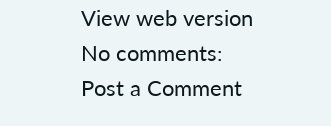View web version
No comments:
Post a Comment